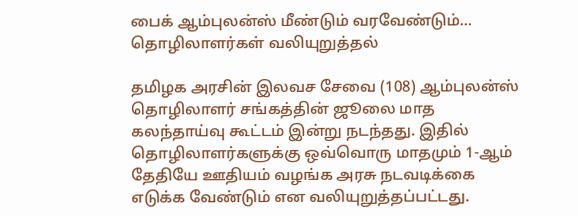பைக் ஆம்புலன்ஸ் மீண்டும் வரவேண்டும்… தொழிலாளர்கள் வலியுறுத்தல்

தமிழக அரசின் இலவச சேவை (108) ஆம்புலன்ஸ் தொழிலாளர் சங்கத்தின் ஜூலை மாத கலந்தாய்வு கூட்டம் இன்று நடந்தது. இதில்
தொழிலாளர்களுக்கு ஒவ்வொரு மாதமும் 1-ஆம் தேதியே ஊதியம் வழங்க அரசு நடவடிக்கை எடுக்க வேண்டும் என வலியுறுத்தப்பட்டது.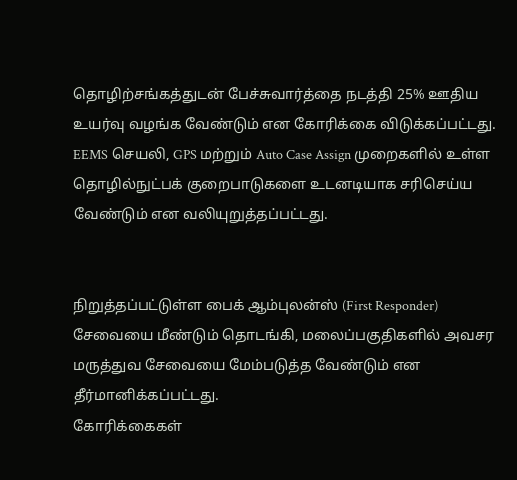தொழிற்சங்கத்துடன் பேச்சுவார்த்தை நடத்தி 25% ஊதிய உயர்வு வழங்க வேண்டும் என கோரிக்கை விடுக்கப்பட்டது.
EEMS செயலி, GPS மற்றும் Auto Case Assign முறைகளில் உள்ள தொழில்நுட்பக் குறைபாடுகளை உடனடியாக சரிசெய்ய வேண்டும் என வலியுறுத்தப்பட்டது.


நிறுத்தப்பட்டுள்ள பைக் ஆம்புலன்ஸ் (First Responder) சேவையை மீண்டும் தொடங்கி, மலைப்பகுதிகளில் அவசர மருத்துவ சேவையை மேம்படுத்த வேண்டும் என தீர்மானிக்கப்பட்டது.
கோரிக்கைகள்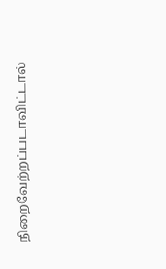நிறைவேற்றப்படாவிட்டால்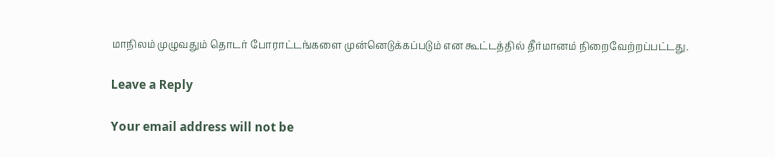மாநிலம் முழுவதும் தொடர் போராட்டங்களை முன்னெடுக்கப்படும் என கூட்டத்தில் தீர்மானம் நிறைவேற்றப்பட்டது.

Leave a Reply

Your email address will not be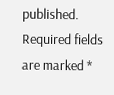published. Required fields are marked *